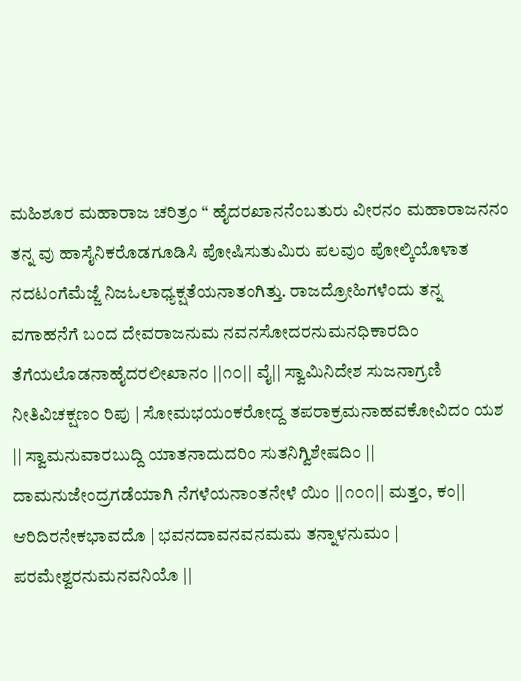ಮಹಿಶೂರ ಮಹಾರಾಜ ಚರಿತ್ರಂ “ ಹೈದರಖಾನನೆಂಬತುರು ವೀರನಂ ಮಹಾರಾಜನನಂ ತನ್ನ ವು ಹಾಸೈನಿಕರೊಡಗೂಡಿಸಿ ಪೋಷಿಸುತುಮಿರು ಪಲವುಂ ಪೋಲ್ಕಿಯೊಳಾತ ನದಟಂಗೆಮೆಜ್ಜೆ ನಿಜಓಲಾಧ್ಯಕ್ಷತೆಯನಾತಂಗಿತ್ತು. ರಾಜದ್ರೋಹಿಗಳೆಂದು ತನ್ನ ವಗಾಹನೆಗೆ ಬಂದ ದೇವರಾಜನುಮ ನವನಸೋದರನುಮನಧಿಕಾರದಿಂ ತೆಗೆಯಲೊಡನಾಹೈದರಲೀಖಾನಂ ||೧೦|| ವೈ|| ಸ್ವಾಮಿನಿದೇಶ ಸುಜನಾಗ್ರಣಿ ನೀತಿವಿಚಕ್ಷಣ೦ ರಿಪು | ಸೋಮಭಯಂಕರೋದ್ದ ತಪರಾಕ್ರಮನಾಹವಕೋವಿದಂ ಯಶ || ಸ್ವಾಮನುವಾರಬುದ್ದಿ ಯಾತನಾದುದರಿಂ ಸುತನಿಗ್ವಿಶೇಷದಿಂ || ದಾಮನುಜೇಂದ್ರಗಡೆಯಾಗಿ ನೆಗಳೆಯನಾಂತನೇಳೆ ಯಿಂ ||೧೦೧|| ಮತ್ತ೦, ಕಂ|| ಆರಿದಿರನೇಕಭಾವದೊ | ಭವನದಾವನವನಮಮ ತನ್ನಾಳನುಮಂ | ಪರಮೇಶ್ವರನುಮನವನಿಯೊ ||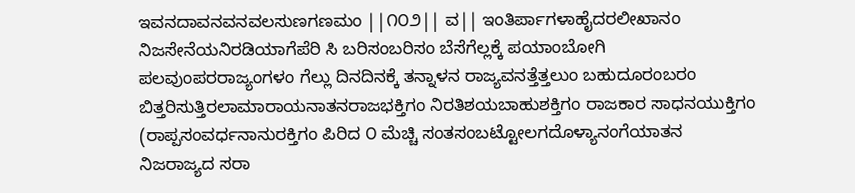ಇವನದಾವನವನವಲಸುಣಗಣಮಂ ||೧೦೨|| ವ|| ಇಂತಿರ್ಪಾಗಳಾಹೈದರಲೀಖಾನಂ ನಿಜಸೇನೆಯನಿರಡಿಯಾಗೆಪೆರಿ ಸಿ ಬರಿಸಂಬರಿಸಂ ಬೆಸೆಗೆಲ್ಲಕ್ಕೆ ಪಯಾಂಬೋಗಿ ಪಲವುಂಪರರಾಜ್ಯಂಗಳಂ ಗೆಲ್ಲು ದಿನದಿನಕ್ಕೆ ತನ್ನಾಳನ ರಾಜ್ಯವನತ್ತೆತ್ತಲುಂ ಬಹುದೂರಂಬರಂ ಬಿತ್ತರಿಸುತ್ತಿರಲಾಮಾರಾಯನಾತನರಾಜಭಕ್ತಿಗಂ ನಿರತಿಶಯಬಾಹುಶಕ್ತಿಗಂ ರಾಜಕಾರ ಸಾಧನಯುಕ್ತಿಗಂ (ರಾಪ್ಪಸಂವರ್ಧನಾನುರಕ್ತಿಗಂ ಪಿರಿದ ೦ ಮೆಚ್ಚಿ ಸಂತಸಂಬಟ್ಟೋಲಗದೊಳ್ಯಾನಂಗೆಯಾತನ ನಿಜರಾಜ್ಯದ ಸರಾ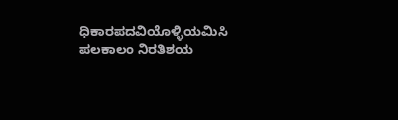ಧಿಕಾರಪದವಿಯೊಳ್ಳಿಯಮಿಸಿ ಪಲಕಾಲಂ ನಿರತಿಶಯ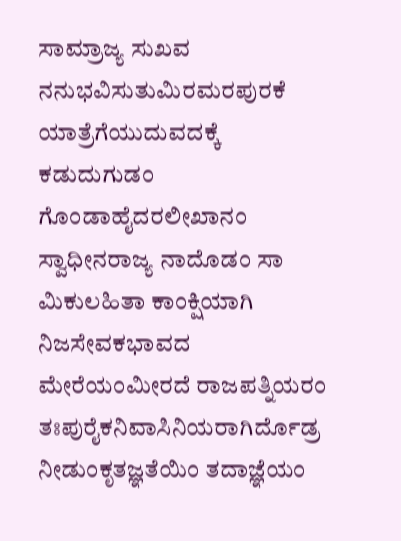ಸಾಮ್ರಾಜ್ಯ ಸುಖವ ನನುಭವಿಸುತುಮಿರಮರಪುರಕೆ ಯಾತ್ರೆಗೆಯುದುವದಕ್ಕೆ ಕಡುದುಗುಡಂ ಗೊಂಡಾಹೈದರಲೀಖಾನಂ ಸ್ವಾಧೀನರಾಜ್ಯ ನಾದೊಡಂ ಸಾ ಮಿಕುಲಹಿತಾ ಕಾಂಕ್ಷಿಯಾಗಿ ನಿಜಸೇವಕಭಾವದ ಮೇರೆಯಂಮೀರದೆ ರಾಜಪತ್ನಿಯರಂ ತಃಪುರೈಕನಿವಾಸಿನಿಯರಾಗಿರ್ದೊಡ್ರ ನೀಡುಂಕೃತಜ್ಞತೆಯಿಂ ತದಾಜ್ಞೆಯಂ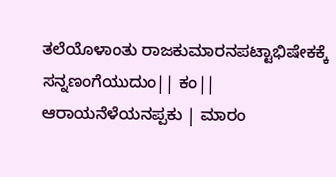ತಲೆಯೊಳಾಂತು ರಾಜಕುಮಾರನಪಟ್ಟಾಭಿಷೇಕಕ್ಕೆ ಸನ್ನಣಂಗೆಯುದುಂ|| ಕಂ|| ಆರಾಯನೆಳೆಯನಪ್ಪಕು | ಮಾರಂ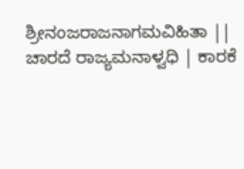ಶ್ರೀನಂಜರಾಜನಾಗಮವಿಹಿತಾ || ಚಾರದೆ ರಾಜ್ಯಮನಾಳ್ವಧಿ | ಕಾರಕೆ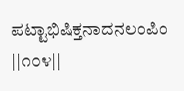ಪಟ್ಟಾಭಿಷಿಕ್ತನಾದನಲಂಪಿಂ ||೧೦೪||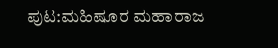ಪುಟ:ಮಹಿಷೂರ ಮಹಾರಾಜ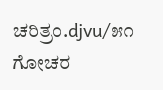ಚರಿತ್ರಂ.djvu/೫೧
ಗೋಚರ